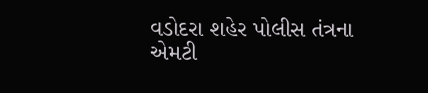વડોદરા શહેર પોલીસ તંત્રના એમટી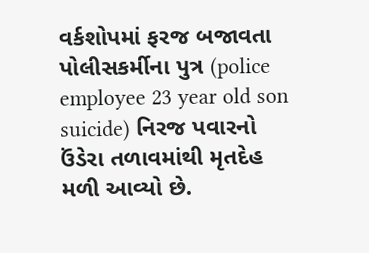વર્કશોપમાં ફરજ બજાવતા પોલીસકર્મીના પુત્ર (police employee 23 year old son suicide) નિરજ પવારનો ઉંડેરા તળાવમાંથી મૃતદેહ મળી આવ્યો છે.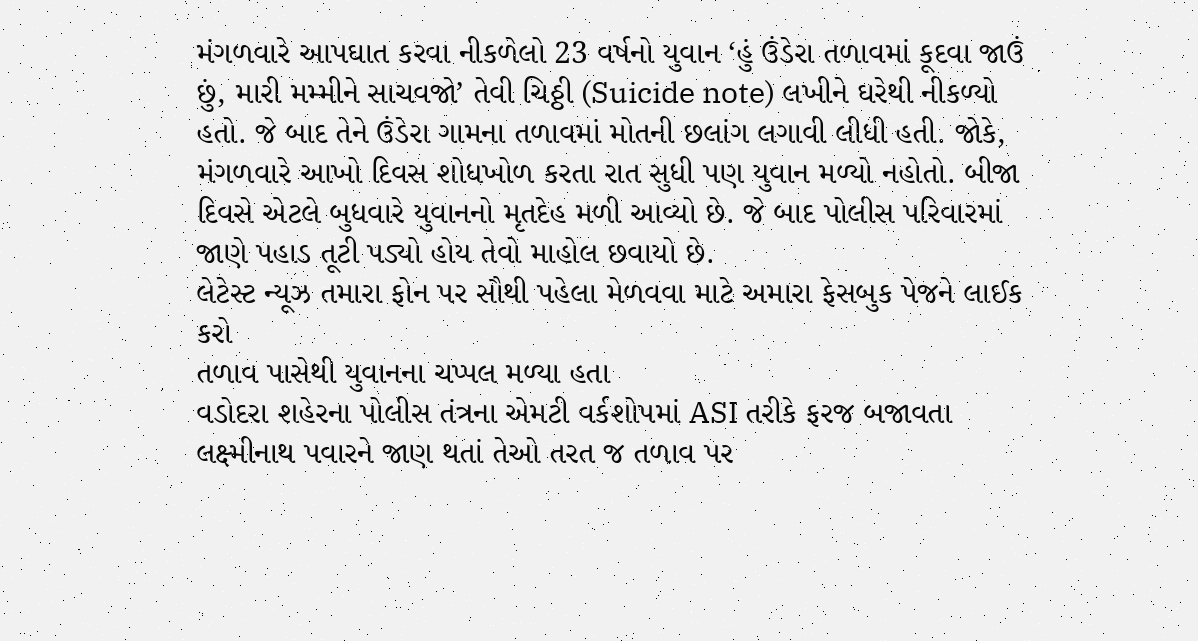મંગળવારે આપઘાત કરવા નીકળેલો 23 વર્ષનો યુવાન ‘હું ઉંડેરા તળાવમાં કૂદવા જાઉં છું, મારી મમ્મીને સાચવજો’ તેવી ચિઠ્ઠી (Suicide note) લખીને ઘરેથી નીકળ્યો હતો. જે બાદ તેને ઉંડેરા ગામના તળાવમાં મોતની છલાંગ લગાવી લીધી હતી. જોકે, મંગળવારે આખો દિવસ શોધખોળ કરતા રાત સુધી પણ યુવાન મળ્યો નહોતો. બીજા દિવસે એટલે બુધવારે યુવાનનો મૃતદેહ મળી આવ્યો છે. જે બાદ પોલીસ પરિવારમાં જાણે પહાડ તૂટી પડ્યો હોય તેવો માહોલ છવાયો છે.
લેટેસ્ટ ન્યૂઝ તમારા ફોન પર સૌથી પહેલા મેળવવા માટે અમારા ફેસબુક પેજને લાઈક કરો
તળાવ પાસેથી યુવાનના ચપ્પલ મળ્યા હતા
વડોદરા શહેરના પોલીસ તંત્રના એમટી વર્કશોપમાં ASI તરીકે ફરજ બજાવતા લક્ષ્મીનાથ પવારને જાણ થતાં તેઓ તરત જ તળાવ પર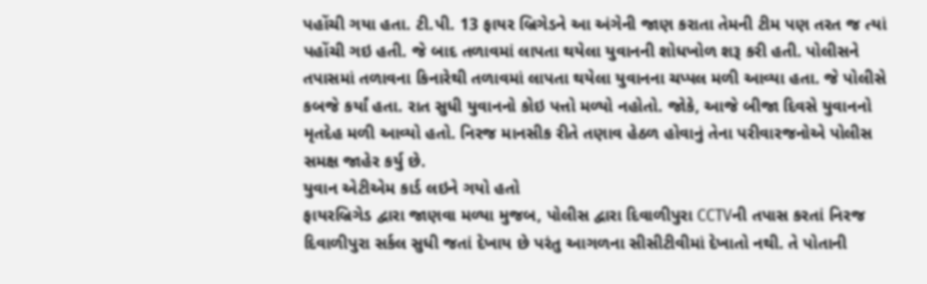પહોંચી ગયા હતા. ટી.પી. 13 ફાયર બ્રિગેડને આ અંગેની જાણ કરાતા તેમની ટીમ પણ તરત જ ત્યાં પહોંચી ગઇ હતી. જે બાદ તળાવમાં લાપતા થયેલા યુવાનની શોધખોળ શરૂ કરી હતી. પોલીસને તપાસમાં તળાવના કિનારેથી તળાવમાં લાપતા થયેલા યુવાનના ચપ્પલ મળી આવ્યા હતા. જે પોલીસે કબજે કર્યાં હતા. રાત સુધી યુવાનનો કોઇ પત્તો મળ્યો નહોતો. જોકે, આજે બીજા દિવસે યુવાનનો મૃતદેહ મળી આવ્યો હતો. નિરજ માનસીક રીતે તણાવ હેઠળ હોવાનું તેના પરીવારજનોએ પોલીસ સમક્ષ જાહેર કર્યુ છે.
યુવાન એટીએમ કાર્ડ લઇને ગયો હતો
ફાયરબ્રિગેડ દ્વારા જાણવા મળ્યા મુજબ, પોલીસ દ્વારા દિવાળીપુરા CCTVની તપાસ કરતાં નિરજ દિવાળીપુરા સર્કલ સુધી જતાં દેખાય છે પરંતુ આગળના સીસીટીવીમાં દેખાતો નથી. તે પોતાની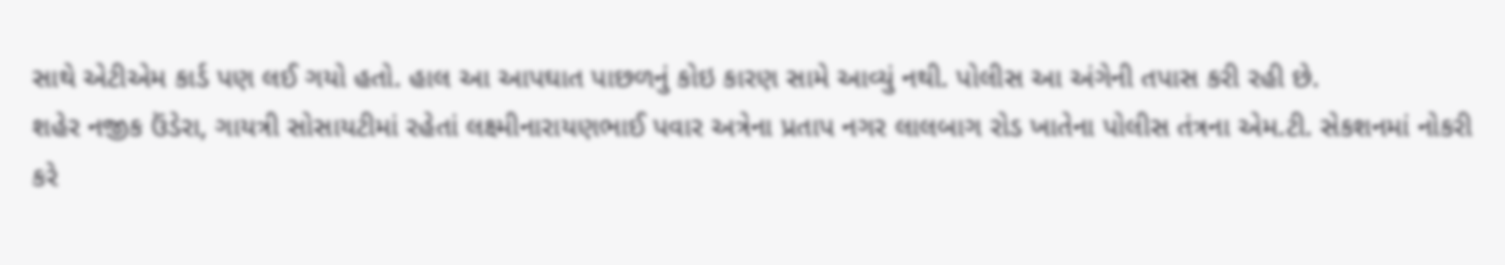સાથે એટીએમ કાર્ડ પણ લઈ ગયો હતો. હાલ આ આપઘાત પાછળનું કોઇ કારણ સામે આવ્યું નથી. પોલીસ આ અંગેની તપાસ કરી રહી છે.
શહેર નજીક ઉંડેરા, ગાયત્રી સોસાયટીમાં રહેતાં લક્ષ્મીનારાયણભાઈ પવાર અત્રેના પ્રતાપ નગર લાલબાગ રોડ ખાતેના પોલીસ તંત્રના એમ.ટી. સેકશનમાં નોકરી કરે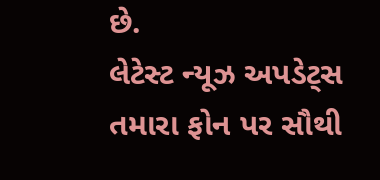છે.
લેટેસ્ટ ન્યૂઝ અપડેટ્સ તમારા ફોન પર સૌથી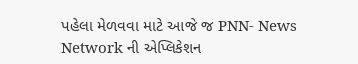પહેલા મેળવવા માટે આજે જ PNN- News Network ની એપ્લિકેશન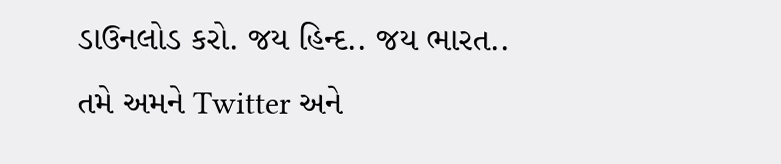ડાઉનલોડ કરો. જય હિન્દ.. જય ભારત..
તમે અમને Twitter અને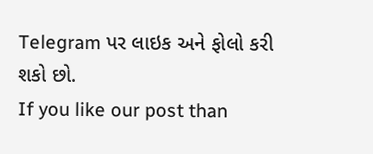Telegram પર લાઇક અને ફોલો કરી શકો છો.
If you like our post than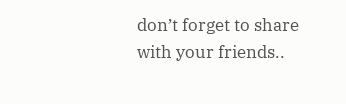don’t forget to share with your friends..